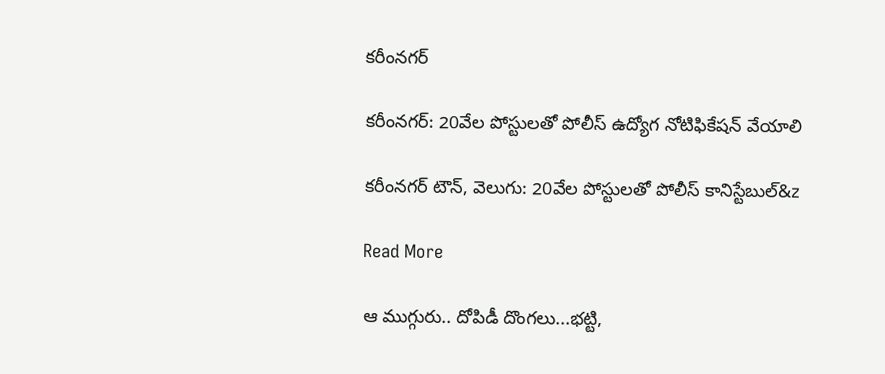కరీంనగర్

కరీంనగర్: 20వేల పోస్టులతో పోలీస్‌‌‌‌‌‌‌‌ ఉద్యోగ నోటిఫికేషన్ వేయాలి

కరీంనగర్ టౌన్, వెలుగు: 20వేల పోస్టులతో పోలీస్‌‌‌‌‌‌‌‌ కానిస్టేబుల్‌‌‌‌‌‌‌&z

Read More

ఆ ముగ్గురు.. దోపిడీ దొంగలు...భట్టి,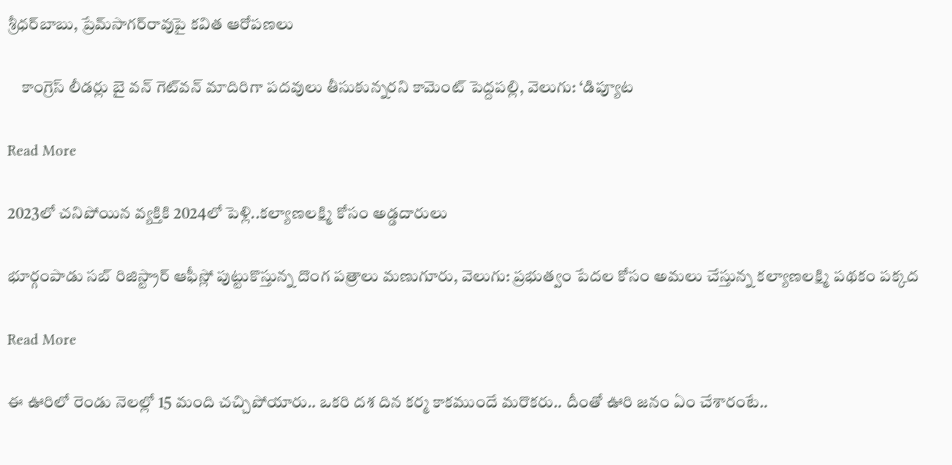శ్రీధర్‌బాబు, ప్రేమ్‌సాగర్‌రావుపై కవిత ఆరోపణలు

    కాంగ్రెస్‌ లీడర్లు బై వన్‌ గెట్‌వన్‌ మాదిరిగా పదవులు తీసుకున్నరని కామెంట్ పెద్దపల్లి, వెలుగు: ‘డిప్యూట

Read More

2023లో చనిపోయిన వ్యక్తికి 2024లో పెళ్లి..కల్యాణలక్ష్మి కోసం అడ్డదారులు

భూర్గంపాడు సబ్ రిజిస్ట్రార్ ఆఫీస్లో పుట్టుకొస్తున్న దొంగ పత్రాలు మణుగూరు, వెలుగు: ప్రభుత్వం పేదల కోసం అమలు చేస్తున్న కల్యాణలక్ష్మి పథకం పక్కద

Read More

ఈ ఊరిలో రెండు నెలల్లో 15 మంది చచ్చిపోయారు.. ఒకరి దశ దిన కర్మ కాకముందే మరొకరు.. దీంతో ఊరి జనం ఏం చేశారంటే..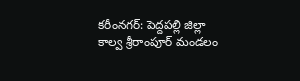కరీంనగర్: పెద్దపల్లి జిల్లా కాల్వ శ్రీరాంపూర్ మండలం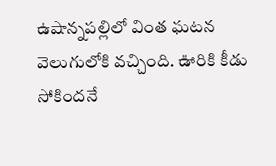ఉషాన్నపల్లిలో వింత ఘటన వెలుగులోకి వచ్చింది. ఊరికి కీడు సోకిందనే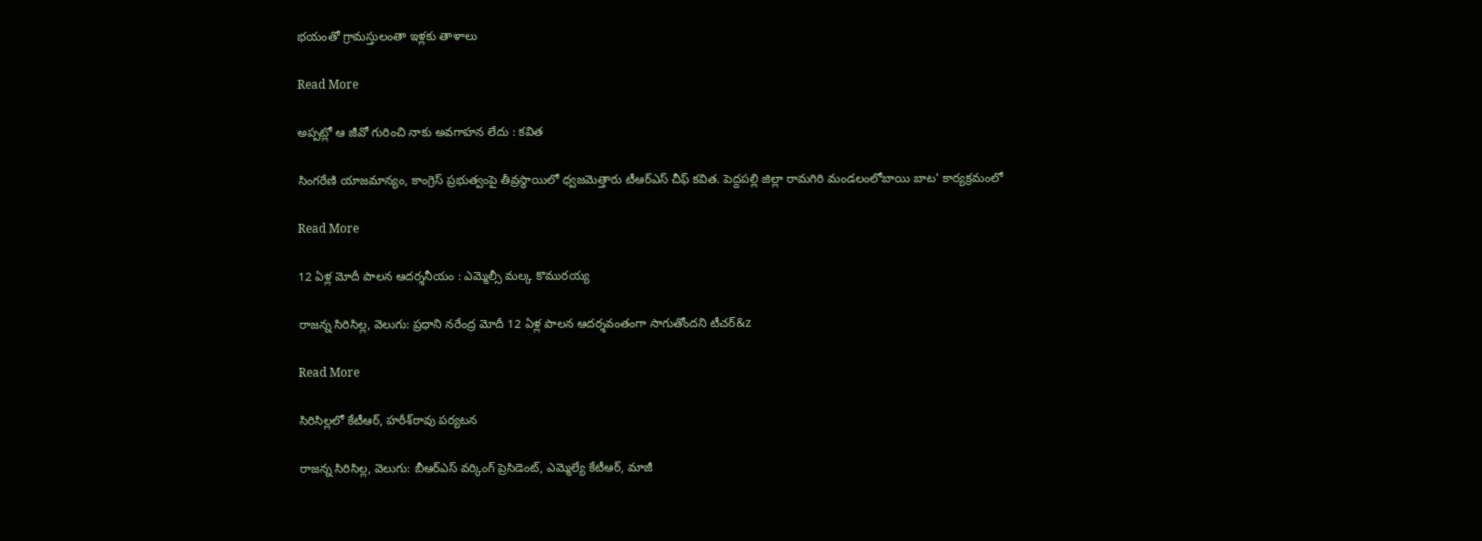భయంతో గ్రామస్తులంతా ఇళ్లకు తాళాలు

Read More

అప్పట్లో ఆ జీవో గురించి నాకు అవగాహన లేదు : కవిత

సింగరేణి యాజమాన్యం, కాంగ్రెస్ ప్రభుత్వంపై తీవ్రస్థాయిలో ధ్వజమెత్తారు టీఆర్ఎస్ చీఫ్ కవిత. పెద్దపల్లి జిల్లా రామగిరి మండలంలోబాయి బాట’ కార్యక్రమంలో

Read More

12 ఏళ్ల మోదీ పాలన ఆదర్శనీయం : ఎమ్మెల్సీ మల్క కొమురయ్య

రాజన్న సిరిసిల్ల, వెలుగు: ప్రధాని నరేంద్ర మోదీ 12 ఏళ్ల పాలన ఆదర్శవంతంగా సాగుతోందని టీచర్‌‌‌‌‌‌‌‌‌‌&z

Read More

సిరిసిల్లలో కేటీఆర్, హరీశ్‌‌‌‌‌‌‌‌‌‌‌‌‌‌‌‌రావు పర్యటన

రాజన్న సిరిసిల్ల, వెలుగు: బీఆర్ఎస్ వర్కింగ్ ప్రెసిడెంట్, ఎమ్మెల్యే కేటీఆర్, మాజీ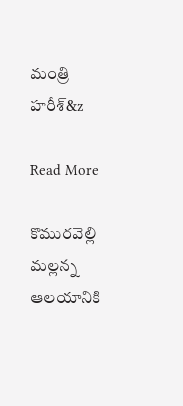మంత్రి హరీశ్‌‌‌‌‌‌‌‌‌&z

Read More

కొమురవెల్లి మల్లన్న ఆలయానికి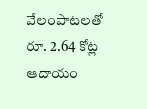వేలంపాటలతో రూ. 2.64 కోట్ల ఆదాయం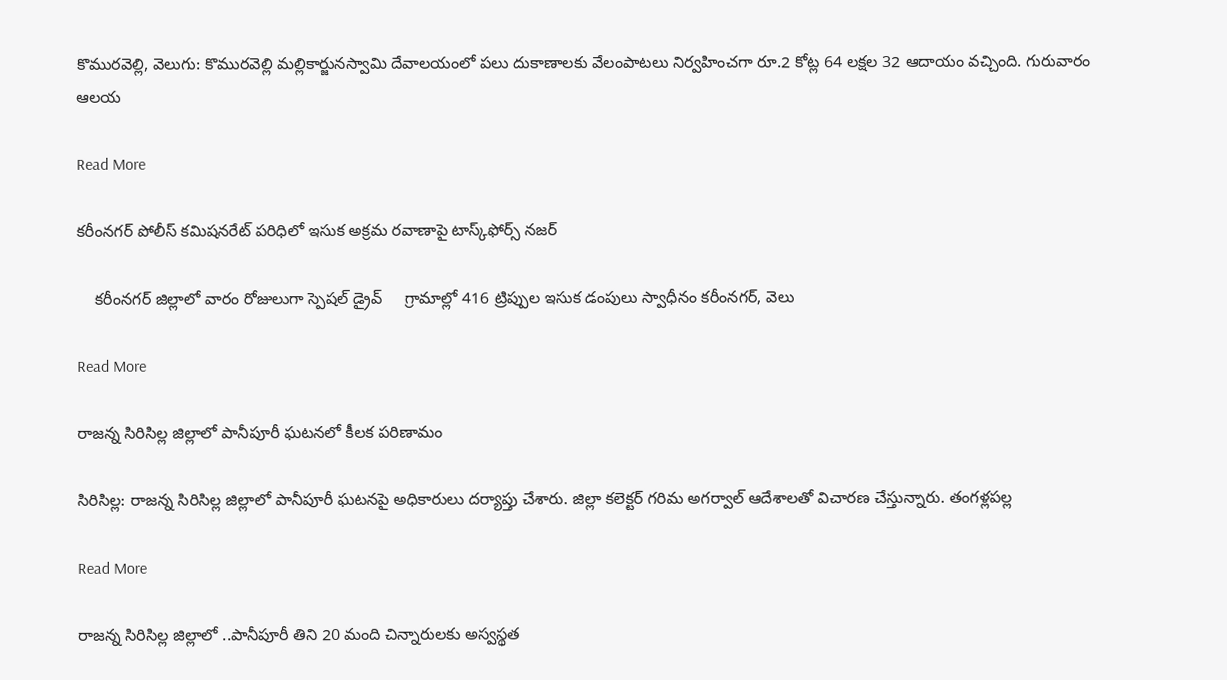కొమురవెల్లి, వెలుగు: కొమురవెల్లి మల్లికార్జునస్వామి దేవాలయంలో పలు దుకాణాలకు వేలంపాటలు నిర్వహించగా రూ.2 కోట్ల 64 లక్షల 32 ఆదాయం వచ్చింది. గురువారం ఆలయ

Read More

కరీంనగర్ పోలీస్ కమిషనరేట్ పరిధిలో ఇసుక అక్రమ రవాణాపై టాస్క్‌‌‌‌‌‌‌‌‌‌‌‌‌‌‌‌ఫోర్స్ నజర్

    కరీంనగర్ జిల్లాలో వారం రోజులుగా స్పెషల్ డ్రైవ్     గ్రామాల్లో 416 ట్రిప్పుల ఇసుక డంపులు స్వాధీనం కరీంనగర్, వెలు

Read More

రాజన్న సిరిసిల్ల జిల్లాలో పానీపూరీ ఘటనలో కీలక పరిణామం

సిరిసిల్ల: రాజన్న సిరిసిల్ల జిల్లాలో పానీపూరీ ఘటనపై అధికారులు దర్యాప్తు చేశారు. జిల్లా కలెక్టర్ గరిమ అగర్వాల్ ఆదేశాలతో విచారణ చేస్తున్నారు. తంగళ్లపల్ల

Read More

రాజన్న సిరిసిల్ల జిల్లాలో ..పానీపూరీ తిని 20 మంది చిన్నారులకు అస్వస్థత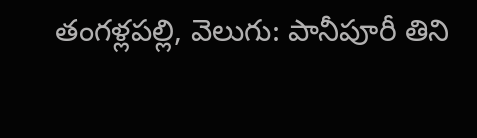తంగళ్లపల్లి, వెలుగు: పానీపూరీ తిని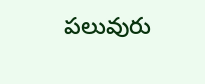పలువురు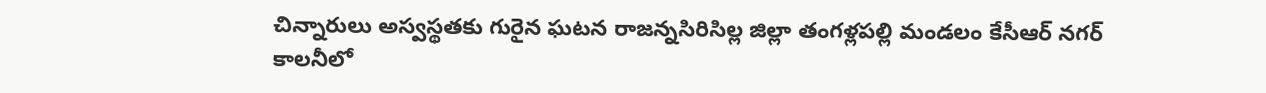చిన్నారులు అస్వస్థతకు గురైన ఘటన రాజన్నసిరిసిల్ల జిల్లా తంగళ్లపల్లి మండలం కేసీఆర్ నగర్ కాలనీలో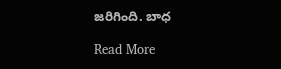జరిగింది. బాధ

Read More